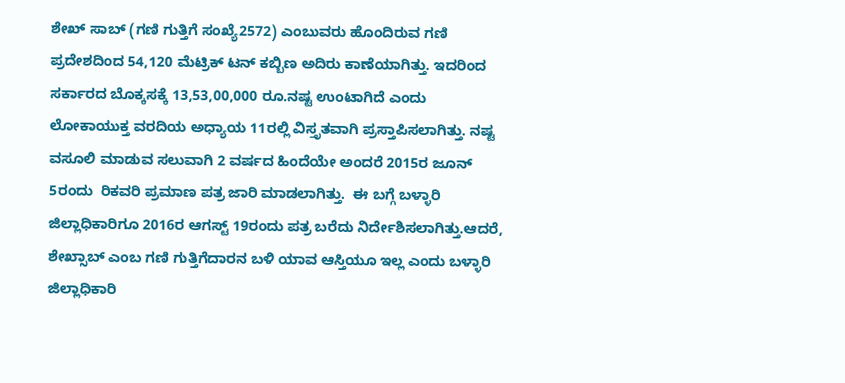ಶೇಖ್ ಸಾಬ್ (ಗಣಿ ಗುತ್ತಿಗೆ ಸಂಖ್ಯೆ2572) ಎಂಬುವರು ಹೊಂದಿರುವ ಗಣಿ ಪ್ರದೇಶದಿಂದ 54,120 ಮೆಟ್ರಿಕ್ ಟನ್ ಕಬ್ಬಿಣ ಅದಿರು ಕಾಣೆಯಾಗಿತ್ತು. ಇದರಿಂದ ಸರ್ಕಾರದ ಬೊಕ್ಕಸಕ್ಕೆ 13,53,00,000 ರೂ.ನಷ್ಟ ಉಂಟಾಗಿದೆ ಎಂದು ಲೋಕಾಯುಕ್ತ ವರದಿಯ ಅಧ್ಯಾಯ 11ರಲ್ಲಿ ವಿಸ್ತೃತವಾಗಿ ಪ್ರಸ್ತಾಪಿಸಲಾಗಿತ್ತು. ನಷ್ಟ ವಸೂಲಿ ಮಾಡುವ ಸಲುವಾಗಿ 2 ವರ್ಷದ ಹಿಂದೆಯೇ ಅಂದರೆ 2015ರ ಜೂನ್ 5ರಂದು  ರಿಕವರಿ ಪ್ರಮಾಣ ಪತ್ರ ಜಾರಿ ಮಾಡಲಾಗಿತ್ತು.  ಈ ಬಗ್ಗೆ ಬಳ್ಳಾರಿ ಜಿಲ್ಲಾಧಿಕಾರಿಗೂ 2016ರ ಆಗಸ್ಟ್ 19ರಂದು ಪತ್ರ ಬರೆದು ನಿರ್ದೇಶಿಸಲಾಗಿತ್ತು.ಆದರೆ, ಶೇಖ್ಸಾಬ್ ಎಂಬ ಗಣಿ ಗುತ್ತಿಗೆದಾರನ ಬಳಿ ಯಾವ ಆಸ್ತಿಯೂ ಇಲ್ಲ ಎಂದು ಬಳ್ಳಾರಿ ಜಿಲ್ಲಾಧಿಕಾರಿ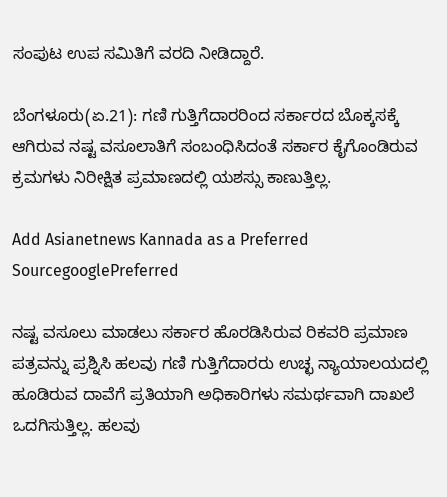ಸಂಪುಟ ಉಪ ಸಮಿತಿಗೆ ವರದಿ ನೀಡಿದ್ದಾರೆ.

ಬೆಂಗಳೂರು(ಏ.21): ಗಣಿ ಗುತ್ತಿಗೆದಾರರಿಂದ ಸರ್ಕಾರದ ಬೊಕ್ಕಸಕ್ಕೆ ಆಗಿರುವ ನಷ್ಟ ವಸೂಲಾತಿಗೆ ಸಂಬಂಧಿಸಿದಂತೆ ಸರ್ಕಾರ ಕೈಗೊಂಡಿರುವ ಕ್ರಮಗಳು ನಿರೀಕ್ಷಿತ ಪ್ರಮಾಣದಲ್ಲಿ ಯಶಸ್ಸು ಕಾಣುತ್ತಿಲ್ಲ.

Add Asianetnews Kannada as a Preferred SourcegooglePreferred

ನಷ್ಟ ವಸೂಲು ಮಾಡಲು ಸರ್ಕಾರ ಹೊರಡಿಸಿರುವ ರಿಕವರಿ ಪ್ರಮಾಣ ಪತ್ರವನ್ನು ಪ್ರಶ್ನಿಸಿ ಹಲವು ಗಣಿ ಗುತ್ತಿಗೆದಾರರು ಉಚ್ಛ ನ್ಯಾಯಾಲಯದಲ್ಲಿ ಹೂಡಿರುವ ದಾವೆಗೆ ಪ್ರತಿಯಾಗಿ ಅಧಿಕಾರಿಗಳು ಸಮರ್ಥವಾಗಿ ದಾಖಲೆ ಒದಗಿಸುತ್ತಿಲ್ಲ. ಹಲವು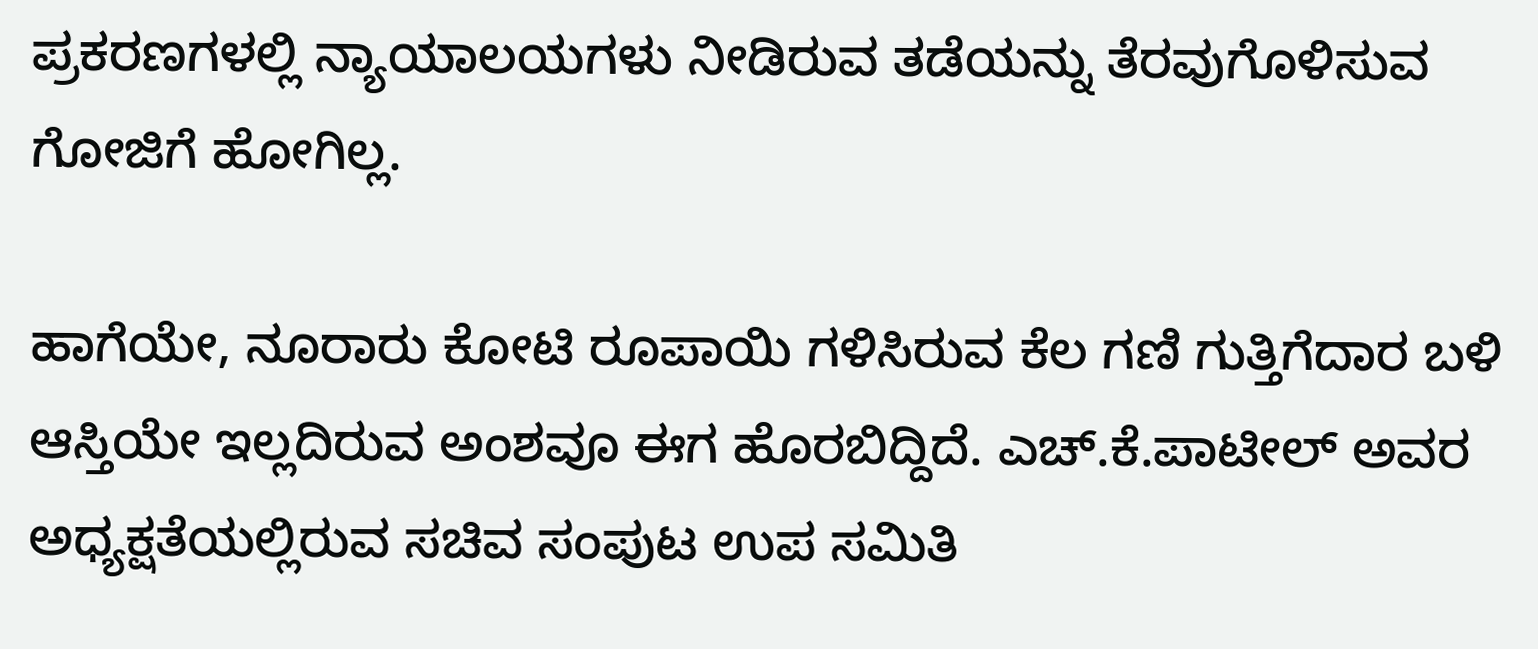ಪ್ರಕರಣಗಳಲ್ಲಿ ನ್ಯಾಯಾಲಯಗಳು ನೀಡಿರುವ ತಡೆಯನ್ನು ತೆರವುಗೊಳಿಸುವ ಗೋಜಿಗೆ ಹೋಗಿಲ್ಲ.

ಹಾಗೆಯೇ, ನೂರಾರು ಕೋಟಿ ರೂಪಾಯಿ ಗಳಿಸಿರುವ ಕೆಲ ಗಣಿ ಗುತ್ತಿಗೆದಾರ ಬಳಿ ಆಸ್ತಿಯೇ ಇಲ್ಲದಿರುವ ಅಂಶವೂ ಈಗ ಹೊರಬಿದ್ದಿದೆ. ಎಚ್.ಕೆ.ಪಾಟೀಲ್ ಅವರ ಅಧ್ಯಕ್ಷತೆಯಲ್ಲಿರುವ ಸಚಿವ ಸಂಪುಟ ಉಪ ಸಮಿತಿ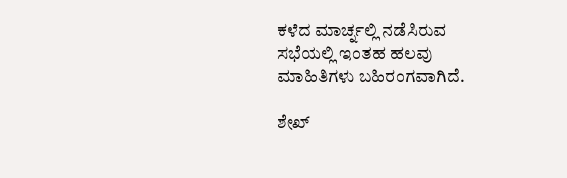ಕಳೆದ ಮಾರ್ಚ್ನಲ್ಲಿ ನಡೆಸಿರುವ ಸಭೆಯಲ್ಲಿ ಇಂತಹ ಹಲವು ಮಾಹಿತಿಗಳು ಬಹಿರಂಗವಾಗಿದೆ.

ಶೇಖ್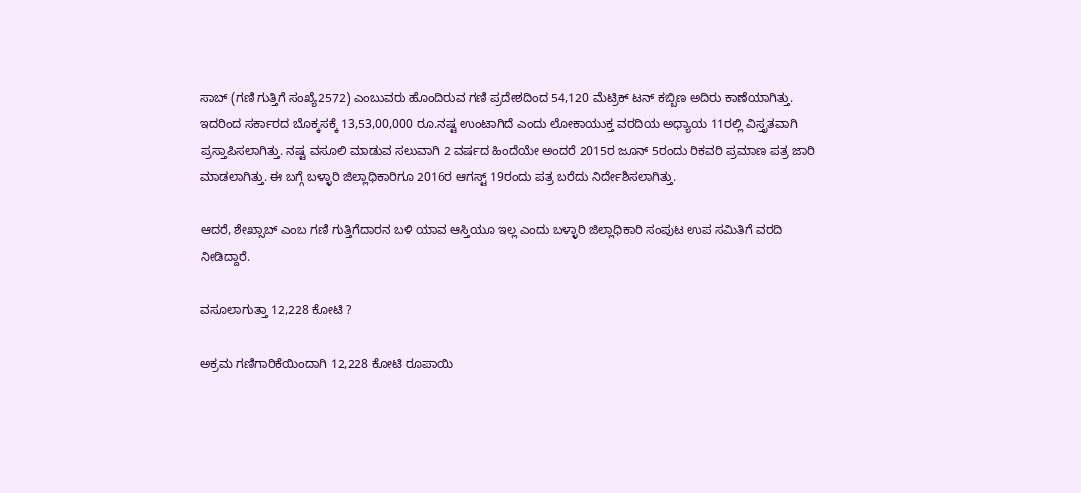ಸಾಬ್ (ಗಣಿ ಗುತ್ತಿಗೆ ಸಂಖ್ಯೆ2572) ಎಂಬುವರು ಹೊಂದಿರುವ ಗಣಿ ಪ್ರದೇಶದಿಂದ 54,120 ಮೆಟ್ರಿಕ್ ಟನ್ ಕಬ್ಬಿಣ ಅದಿರು ಕಾಣೆಯಾಗಿತ್ತು. ಇದರಿಂದ ಸರ್ಕಾರದ ಬೊಕ್ಕಸಕ್ಕೆ 13,53,00,000 ರೂ.ನಷ್ಟ ಉಂಟಾಗಿದೆ ಎಂದು ಲೋಕಾಯುಕ್ತ ವರದಿಯ ಅಧ್ಯಾಯ 11ರಲ್ಲಿ ವಿಸ್ತೃತವಾಗಿ ಪ್ರಸ್ತಾಪಿಸಲಾಗಿತ್ತು. ನಷ್ಟ ವಸೂಲಿ ಮಾಡುವ ಸಲುವಾಗಿ 2 ವರ್ಷದ ಹಿಂದೆಯೇ ಅಂದರೆ 2015ರ ಜೂನ್ 5ರಂದು ರಿಕವರಿ ಪ್ರಮಾಣ ಪತ್ರ ಜಾರಿ ಮಾಡಲಾಗಿತ್ತು. ಈ ಬಗ್ಗೆ ಬಳ್ಳಾರಿ ಜಿಲ್ಲಾಧಿಕಾರಿಗೂ 2016ರ ಆಗಸ್ಟ್ 19ರಂದು ಪತ್ರ ಬರೆದು ನಿರ್ದೇಶಿಸಲಾಗಿತ್ತು.

ಆದರೆ, ಶೇಖ್ಸಾಬ್ ಎಂಬ ಗಣಿ ಗುತ್ತಿಗೆದಾರನ ಬಳಿ ಯಾವ ಆಸ್ತಿಯೂ ಇಲ್ಲ ಎಂದು ಬಳ್ಳಾರಿ ಜಿಲ್ಲಾಧಿಕಾರಿ ಸಂಪುಟ ಉಪ ಸಮಿತಿಗೆ ವರದಿ ನೀಡಿದ್ದಾರೆ.

ವಸೂಲಾಗುತ್ತಾ 12,228 ಕೋಟಿ ?

ಅಕ್ರಮ ಗಣಿಗಾರಿಕೆಯಿಂದಾಗಿ 12,228 ಕೋಟಿ ರೂಪಾಯಿ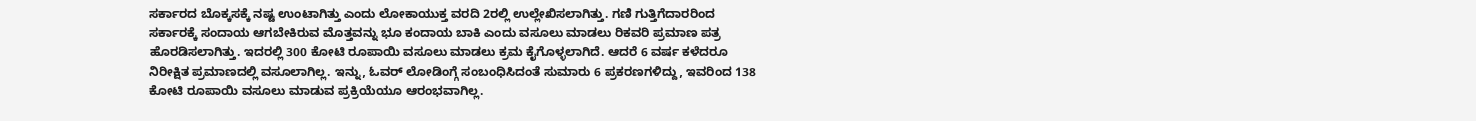ಸರ್ಕಾರದ ಬೊಕ್ಕಸಕ್ಕೆ ನಷ್ಟ ಉಂಟಾಗಿತ್ತು ಎಂದು ಲೋಕಾಯುಕ್ತ ವರದಿ 2ರಲ್ಲಿ ಉಲ್ಲೇಖಿಸಲಾಗಿತ್ತು. ಗಣಿ ಗುತ್ತಿಗೆದಾರರಿಂದ ಸರ್ಕಾರಕ್ಕೆ ಸಂದಾಯ ಆಗಬೇಕಿರುವ ಮೊತ್ತವನ್ನು ಭೂ ಕಂದಾಯ ಬಾಕಿ ಎಂದು ವಸೂಲು ಮಾಡಲು ರಿಕವರಿ ಪ್ರಮಾಣ ಪತ್ರ ಹೊರಡಿಸಲಾಗಿತ್ತು. ಇದರಲ್ಲಿ 300 ಕೋಟಿ ರೂಪಾಯಿ ವಸೂಲು ಮಾಡಲು ಕ್ರಮ ಕೈಗೊಳ್ಳಲಾಗಿದೆ. ಆದರೆ 6 ವರ್ಷ ಕಳೆದರೂ ನಿರೀಕ್ಷಿತ ಪ್ರಮಾಣದಲ್ಲಿ ವಸೂಲಾಗಿಲ್ಲ. ಇನ್ನು, ಓವರ್ ಲೋಡಿಂಗ್ಗೆ ಸಂಬಂಧಿಸಿದಂತೆ ಸುಮಾರು 6 ಪ್ರಕರಣಗಳಿದ್ದು, ಇವರಿಂದ 138 ಕೋಟಿ ರೂಪಾಯಿ ವಸೂಲು ಮಾಡುವ ಪ್ರಕ್ರಿಯೆಯೂ ಆರಂಭವಾಗಿಲ್ಲ.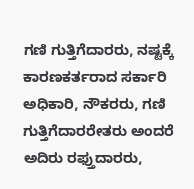ಗಣಿ ಗುತ್ತಿಗೆದಾರರು, ನಷ್ಟಕ್ಕೆ ಕಾರಣಕರ್ತರಾದ ಸರ್ಕಾರಿ ಅಧಿಕಾರಿ, ನೌಕರರು, ಗಣಿ ಗುತ್ತಿಗೆದಾರರೇತರು ಅಂದರೆ ಅದಿರು ರಫ್ತುದಾರರು,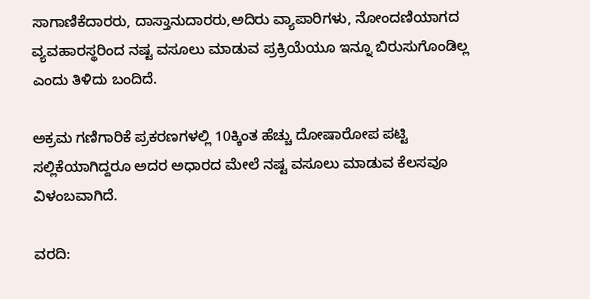ಸಾಗಾಣಿಕೆದಾರರು, ದಾಸ್ತಾನುದಾರರು,ಅದಿರು ವ್ಯಾಪಾರಿಗಳು, ನೋಂದಣಿಯಾಗದ ವ್ಯವಹಾರಸ್ಥರಿಂದ ನಷ್ಟ ವಸೂಲು ಮಾಡುವ ಪ್ರಕ್ರಿಯೆಯೂ ಇನ್ನೂ ಬಿರುಸುಗೊಂಡಿಲ್ಲ ಎಂದು ತಿಳಿದು ಬಂದಿದೆ.

ಅಕ್ರಮ ಗಣಿಗಾರಿಕೆ ಪ್ರಕರಣಗಳಲ್ಲಿ 10ಕ್ಕಿಂತ ಹೆಚ್ಚು ದೋಷಾರೋಪ ಪಟ್ಟಿ ಸಲ್ಲಿಕೆಯಾಗಿದ್ದರೂ ಅದರ ಅಧಾರದ ಮೇಲೆ ನಷ್ಟ ವಸೂಲು ಮಾಡುವ ಕೆಲಸವೂ ವಿಳಂಬವಾಗಿದೆ.

ವರದಿ: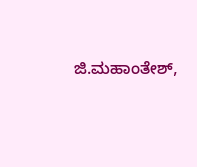ಜಿ.ಮಹಾಂತೇಶ್,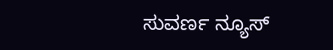ಸುವರ್ಣ ನ್ಯೂಸ್